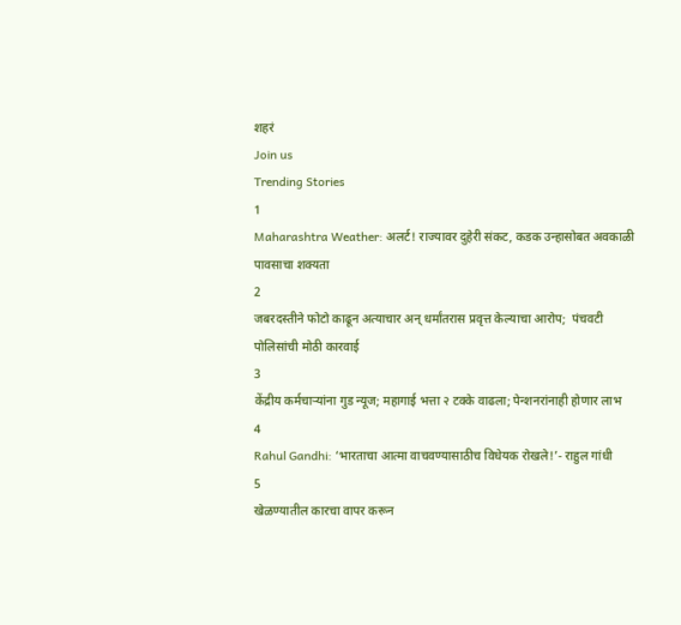शहरं
Join us
Trending Stories
1
Maharashtra Weather: अलर्ट! राज्यावर दुहेरी संकट, कडक उन्हासोबत अवकाळी पावसाचा शक्यता
2
जबरदस्तीने फोटो काढून अत्याचार अन् धर्मांतरास प्रवृत्त केल्याचा आरोप;  पंचवटी पोलिसांची मोठी कारवाई
3
केंद्रीय कर्मचाऱ्यांना गुड न्यूज; महागाई भत्ता २ टक्के वाढला; पेन्शनरांनाही होणार लाभ
4
Rahul Gandhi: ‘भारताचा आत्मा वाचवण्यासाठीच विधेयक रोखले!’- राहुल गांधी
5
खेळण्यातील कारचा वापर करून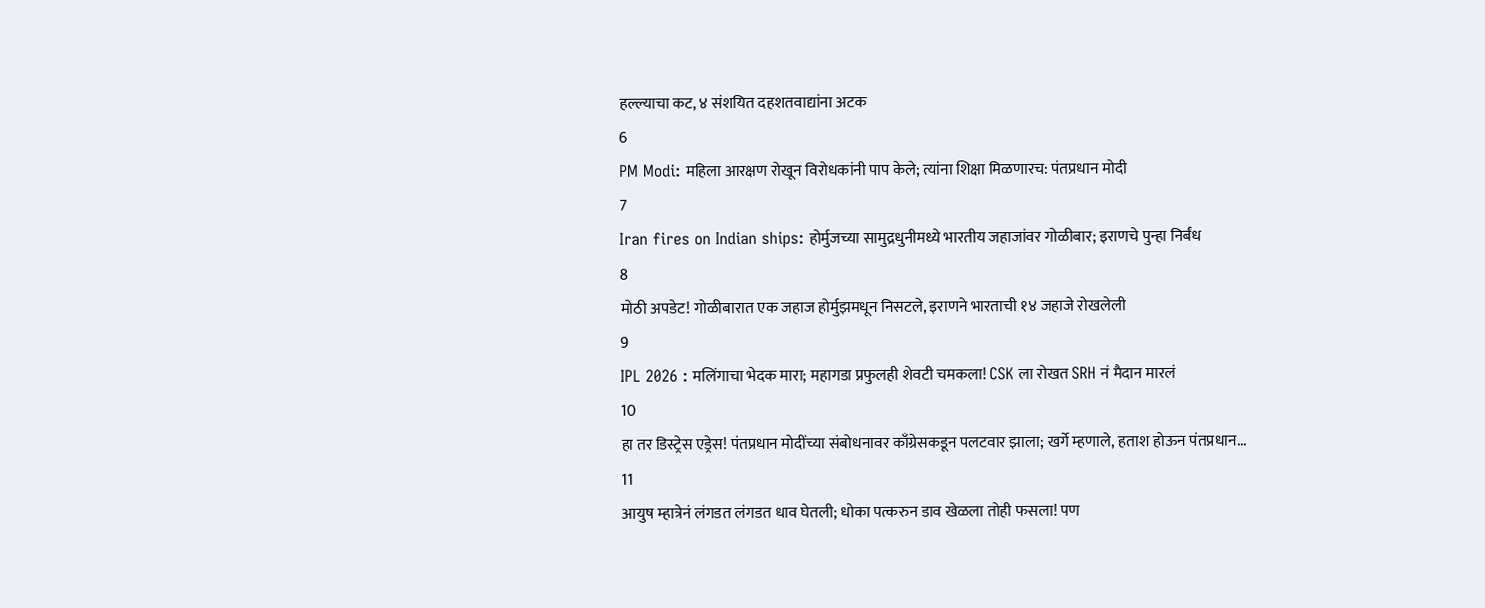हल्ल्याचा कट, ४ संशयित दहशतवाद्यांना अटक
6
PM Modi: महिला आरक्षण रोखून विरोधकांनी पाप केले; त्यांना शिक्षा मिळणारच: पंतप्रधान मोदी
7
Iran fires on Indian ships: होर्मुजच्या सामुद्रधुनीमध्ये भारतीय जहाजांवर गोळीबार; इराणचे पुन्हा निर्बंध
8
मोठी अपडेट! गोळीबारात एक जहाज होर्मुझमधून निसटले, इराणने भारताची १४ जहाजे रोखलेली
9
IPL 2026 : मलिंगाचा भेदक मारा; महागडा प्रफुलही शेवटी चमकला! CSK ला रोखत SRH नं मैदान मारलं
10
हा तर डिस्ट्रेस एड्रेस! पंतप्रधान मोदींच्या संबोधनावर काँग्रेसकडून पलटवार झाला; खर्गे म्हणाले, हताश होऊन पंतप्रधान...
11
आयुष म्हात्रेनं लंगडत लंगडत धाव घेतली; धोका पत्करुन डाव खेळला तोही फसला! पण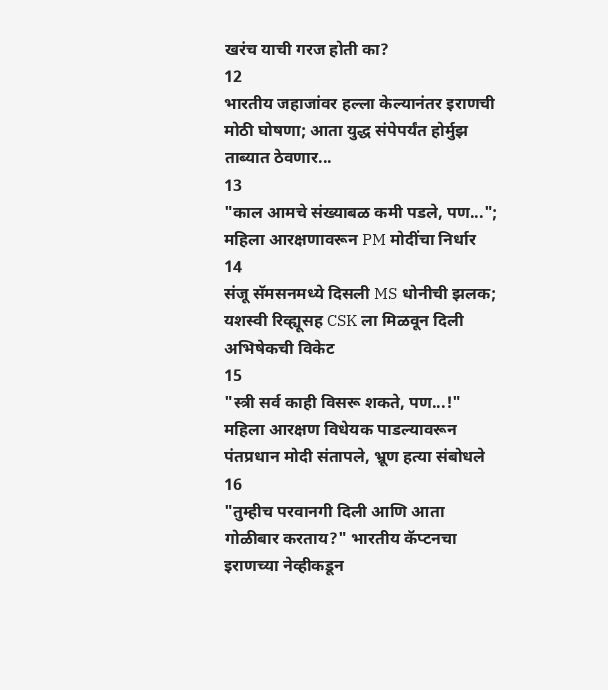खरंच याची गरज होती का?
12
भारतीय जहाजांवर हल्ला केल्यानंतर इराणची मोठी घोषणा; आता युद्ध संपेपर्यंत होर्मुझ ताब्यात ठेवणार...
13
"काल आमचे संख्याबळ कमी पडले, पण..."; महिला आरक्षणावरून PM मोदींचा निर्धार
14
संजू सॅमसनमध्ये दिसली MS धोनीची झलक; यशस्वी रिव्ह्यूसह CSK ला मिळवून दिली अभिषेकची विकेट
15
"स्त्री सर्व काही विसरू शकते, पण...!" महिला आरक्षण विधेयक पाडल्यावरून पंतप्रधान मोदी संतापले, भ्रूण हत्या संबोधले
16
"तुम्हीच परवानगी दिली आणि आता गोळीबार करताय?" भारतीय कॅप्टनचा इराणच्या नेव्हीकडून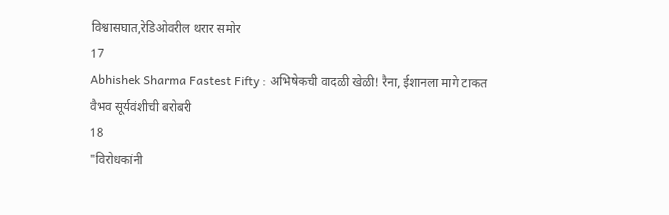विश्वासघात,रेडिओवरील थरार समोर
17
Abhishek Sharma Fastest Fifty : अभिषेकची वादळी खेळी! रैना, ईशानला मागे टाकत वैभव सूर्यवंशीची बरोबरी
18
"विरोधकांनी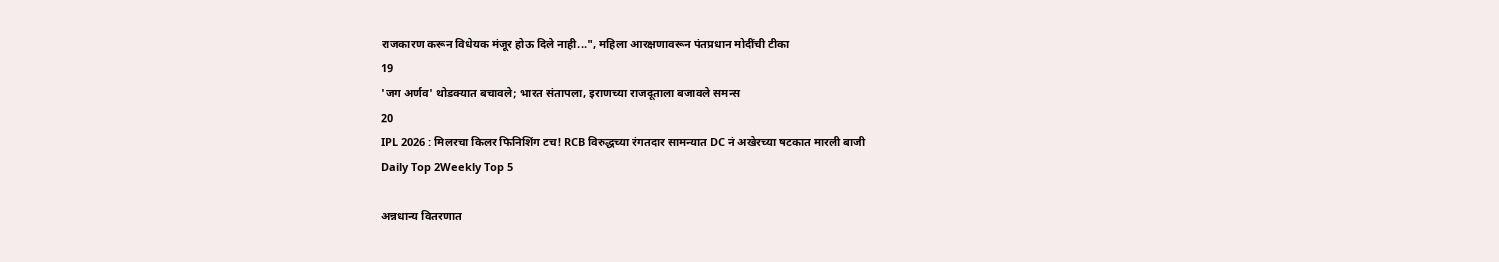राजकारण करून विधेयक मंजूर होऊ दिले नाही...", महिला आरक्षणावरून पंतप्रधान मोदींची टीका
19
'जग अर्णव' थोडक्यात बचावले; भारत संतापला, इराणच्या राजदूताला बजावले समन्स
20
IPL 2026 : मिलरचा किलर फिनिशिंग टच! RCB विरुद्धच्या रंगतदार सामन्यात DC नं अखेरच्या षटकात मारली बाजी
Daily Top 2Weekly Top 5

अन्नधान्य वितरणात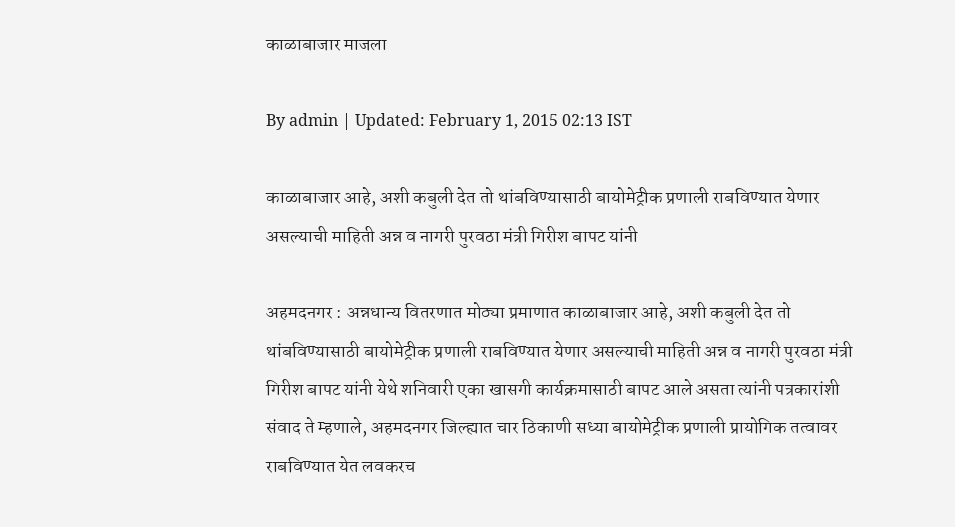काळाबाजार माजला

By admin | Updated: February 1, 2015 02:13 IST

काळाबाजार आहे, अशी कबुली देत तो थांबविण्यासाठी बायोमेट्रीक प्रणाली राबविण्यात येणार असल्याची माहिती अन्न व नागरी पुरवठा मंत्री गिरीश बापट यांनी

अहमदनगर : अन्नधान्य वितरणात मोठ्या प्रमाणात काळाबाजार आहे, अशी कबुली देत तो थांबविण्यासाठी बायोमेट्रीक प्रणाली राबविण्यात येणार असल्याची माहिती अन्न व नागरी पुरवठा मंत्री गिरीश बापट यांनी येथे शनिवारी एका खासगी कार्यक्रमासाठी बापट आले असता त्यांनी पत्रकारांशी संवाद ते म्हणाले, अहमदनगर जिल्ह्यात चार ठिकाणी सध्या बायोमेट्रीक प्रणाली प्रायोगिक तत्वावर राबविण्यात येत लवकरच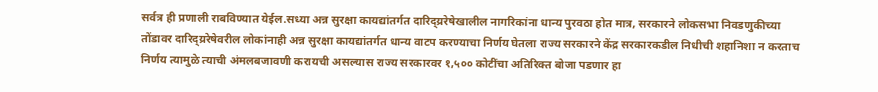सर्वत्र ही प्रणाली राबविण्यात येईल.सध्या अन्न सुरक्षा कायद्यांतर्गत दारिद्य्ररेषेखालील नागरिकांना धान्य पुरवठा होत मात्र, सरकारने लोकसभा निवडणुकीच्या तोंडावर दारिद्य्ररेषेवरील लोकांनाही अन्न सुरक्षा कायद्यांतर्गत धान्य वाटप करण्याचा निर्णय घेतला राज्य सरकारने केंद्र सरकारकडील निधीची शहानिशा न करताच निर्णय त्यामुळे त्याची अंमलबजावणी करायची असल्यास राज्य सरकारवर १,५०० कोटींचा अतिरिक्त बोजा पडणार हा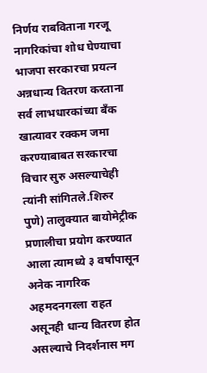निर्णय राबविताना गरजू नागरिकांचा शोध घेण्याचा भाजपा सरकारचा प्रयत्न अन्नधान्य वितरण करताना सर्व लाभधारकांच्या बँक खात्यावर रक्कम जमा करण्याबाबत सरकारचा विचार सुरु असल्याचेही त्यांनी सांगितले.शिरुर पुणे) तालुक्यात बायोमेट्रीक प्रणालीचा प्रयोग करण्यात आला त्यामध्ये ३ वर्षांपासून अनेक नागरिक अहमदनगरला राहत असूनही धान्य वितरण होत असल्याचे निदर्शनास मग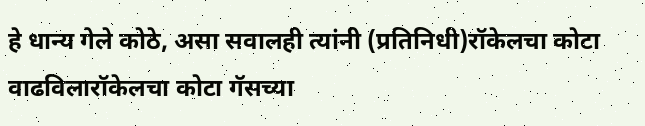हे धान्य गेले कोठे, असा सवालही त्यांनी (प्रतिनिधी)रॉकेलचा कोटा वाढविलारॉकेलचा कोटा गॅसच्या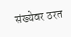संख्येवर ठरत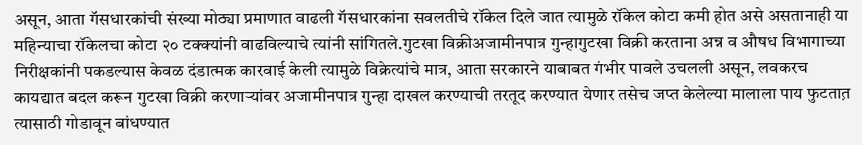असून, आता गॅसधारकांची संख्या मोठ्या प्रमाणात वाढली गॅसधारकांना सवलतीचे रॉकेल दिले जात त्यामुळे रॉकेल कोटा कमी होत असे असतानाही या महिन्याचा रॉकेलचा कोटा २० टक्क्यांनी वाढविल्याचे त्यांनी सांगितले.गुटखा विक्रीअजामीनपात्र गुन्हागुटखा विक्री करताना अन्न व औषध विभागाच्या निरीक्षकांनी पकडल्यास केवळ दंडात्मक कारवाई केली त्यामुळे विक्रेत्यांचे मात्र, आता सरकारने याबाबत गंभीर पावले उचलली असून, लवकरच कायद्यात बदल करून गुटखा विक्री करणाऱ्यांवर अजामीनपात्र गुन्हा दाखल करण्याची तरतूद करण्यात येणार तसेच जप्त केलेल्या मालाला पाय फुटतात़ त्यासाठी गोडावून बांधण्यात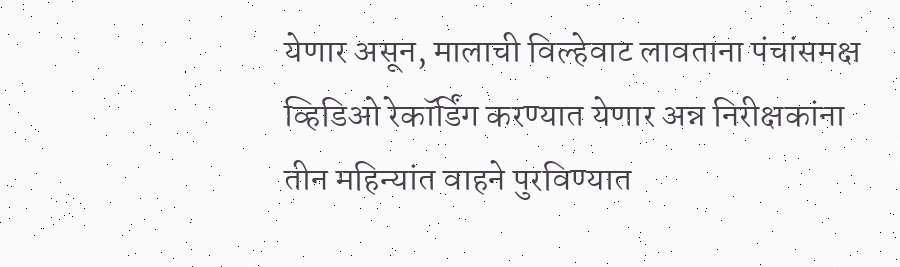येणार असून, मालाची विल्हेवाट लावताना पंचांसमक्ष व्हिडिओ रेकॉर्डिंग करण्यात येणार अन्न निरीक्षकांना तीन महिन्यांत वाहने पुरविण्यात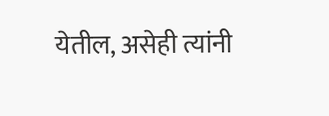येतील, असेही त्यांनी